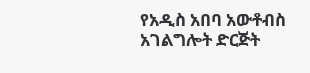የአዲስ አበባ አውቶብስ አገልግሎት ድርጅት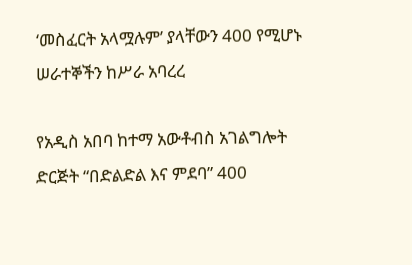‘መስፈርት አላሟሉም’ ያላቸውን 400 የሚሆኑ ሠራተኞችን ከሥራ አባረረ

የአዲስ አበባ ከተማ አውቶብስ አገልግሎት ድርጅት “በድልድል እና ምደባ” 400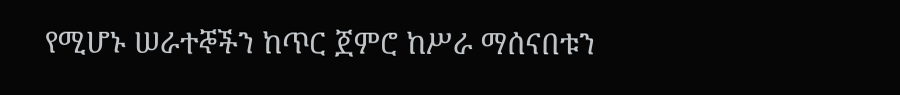የሚሆኑ ሠራተኞችን ከጥር ጀምሮ ከሥራ ማሰናበቱን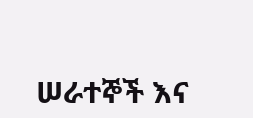ሠራተኞች እና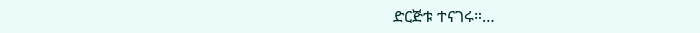ድርጅቱ ተናገሩ።…